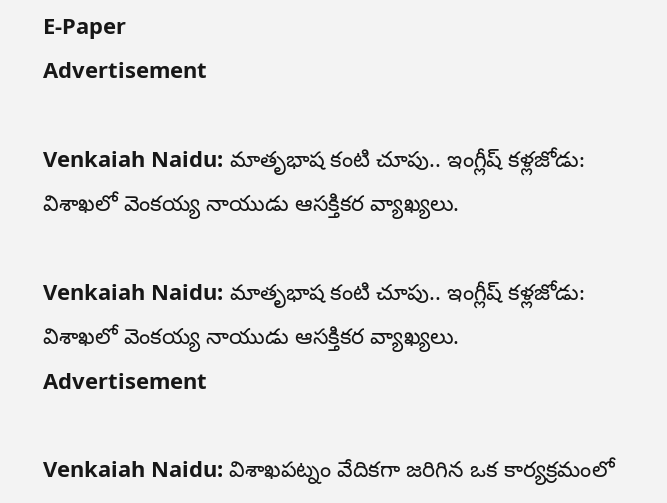E-Paper
Advertisement

Venkaiah Naidu: మాతృభాష కంటి చూపు.. ఇంగ్లీష్ కళ్లజోడు: విశాఖలో వెంకయ్య నాయుడు ఆసక్తికర వ్యాఖ్యలు.

Venkaiah Naidu: మాతృభాష కంటి చూపు.. ఇంగ్లీష్ కళ్లజోడు: విశాఖలో వెంకయ్య నాయుడు ఆసక్తికర వ్యాఖ్యలు.
Advertisement

Venkaiah Naidu: విశాఖపట్నం వేదికగా జరిగిన ఒక కార్యక్రమంలో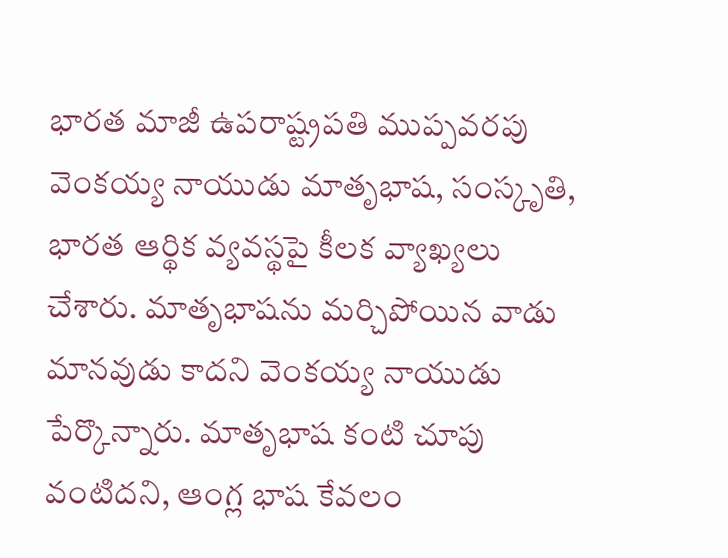భారత మాజీ ఉపరాష్ట్రపతి ముప్పవరపు వెంకయ్య నాయుడు మాతృభాష, సంస్కృతి, భారత ఆర్థిక వ్యవస్థపై కీలక వ్యాఖ్యలు చేశారు. మాతృభాషను మర్చిపోయిన వాడు మానవుడు కాదని వెంకయ్య నాయుడు పేర్కొన్నారు. మాతృభాష కంటి చూపు వంటిదని, ఆంగ్ల భాష కేవలం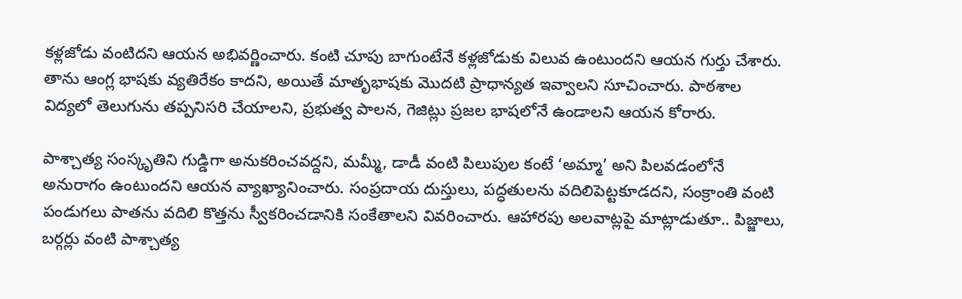కళ్లజోడు వంటిదని ఆయన అభివర్ణించారు. కంటి చూపు బాగుంటేనే కళ్లజోడుకు విలువ ఉంటుందని ఆయన గుర్తు చేశారు. తాను ఆంగ్ల భాషకు వ్యతిరేకం కాదని, అయితే మాతృభాషకు మొదటి ప్రాధాన్యత ఇవ్వాలని సూచించారు. పాఠశాల విద్యలో తెలుగును తప్పనిసరి చేయాలని, ప్రభుత్వ పాలన, గెజిట్లు ప్రజల భాషలోనే ఉండాలని ఆయన కోరారు.

పాశ్చాత్య సంస్కృతిని గుడ్డిగా అనుకరించవద్దని, మమ్మీ, డాడీ వంటి పిలుపుల కంటే ‘అమ్మా’ అని పిలవడంలోనే అనురాగం ఉంటుందని ఆయన వ్యాఖ్యానించారు. సంప్రదాయ దుస్తులు, పద్ధతులను వదిలిపెట్టకూడదని, సంక్రాంతి వంటి పండుగలు పాతను వదిలి కొత్తను స్వీకరించడానికి సంకేతాలని వివరించారు. ఆహారపు అలవాట్లపై మాట్లాడుతూ.. పిజ్జాలు, బర్గర్లు వంటి పాశ్చాత్య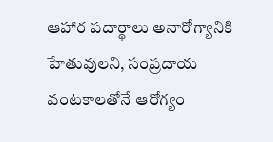ఆహార పదార్థాలు అనారోగ్యానికి హేతువులని, సంప్రదాయ వంటకాలతోనే ఆరోగ్యం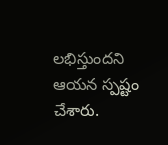లభిస్తుందని ఆయన స్పష్టం చేశారు.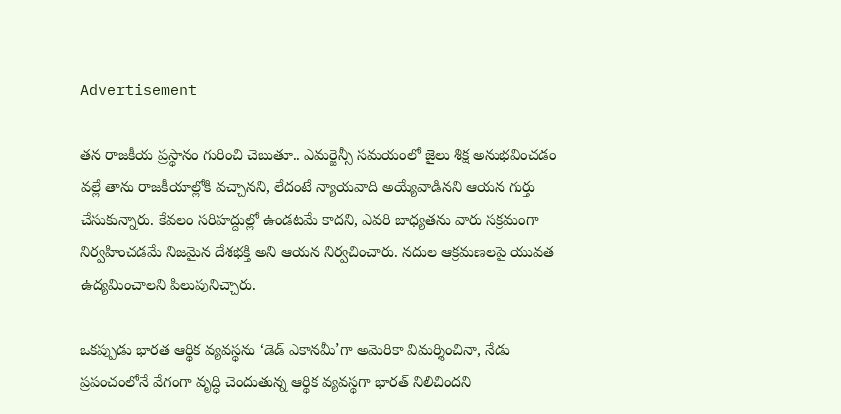Advertisement

తన రాజకీయ ప్రస్థానం గురించి చెబుతూ.. ఎమర్జెన్సీ సమయంలో జైలు శిక్ష అనుభవించడం వల్లే తాను రాజకీయాల్లోకి వచ్చానని, లేదంటే న్యాయవాది అయ్యేవాడినని ఆయన గుర్తు చేసుకున్నారు. కేవలం సరిహద్దుల్లో ఉండటమే కాదని, ఎవరి బాధ్యతను వారు సక్రమంగా నిర్వహించడమే నిజమైన దేశభక్తి అని ఆయన నిర్వచించారు. నదుల ఆక్రమణలపై యువత ఉద్యమించాలని పిలుపునిచ్చారు.

ఒకప్పుడు భారత ఆర్థిక వ్యవస్థను ‘డెడ్ ఎకానమీ’గా అమెరికా విమర్శించినా, నేడు ప్రపంచంలోనే వేగంగా వృద్ధి చెందుతున్న ఆర్థిక వ్యవస్థగా భారత్ నిలిచిందని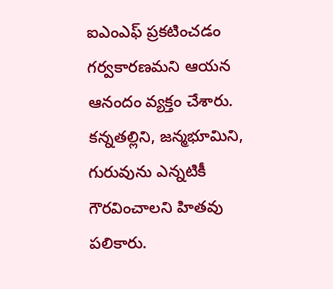ఐఎంఎఫ్ ప్రకటించడం గర్వకారణమని ఆయన ఆనందం వ్యక్తం చేశారు. కన్నతల్లిని, జన్మభూమిని, గురువును ఎన్నటికీ గౌరవించాలని హితవు పలికారు.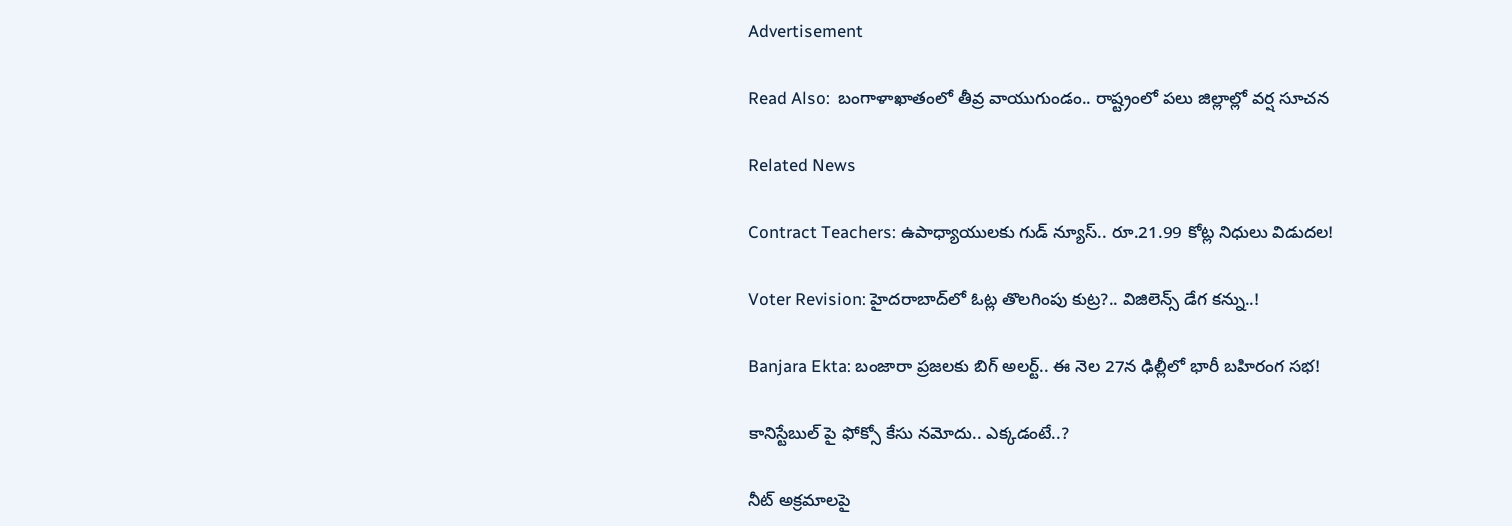Advertisement

Read Also:  బంగాళాఖాతంలో తీవ్ర వాయుగుండం.. రాష్ట్రంలో పలు జిల్లాల్లో వర్ష సూచన

Related News

Contract Teachers: ఉపాధ్యాయులకు గుడ్ న్యూస్.. రూ.21.99 కోట్ల నిధులు విడుదల!

Voter Revision: హైదరాబాద్‌లో ఓట్ల తొలగింపు కుట్ర?.. విజిలెన్స్ డేగ కన్ను..!

Banjara Ekta: బంజారా ప్రజలకు బిగ్ అలర్ట్.. ఈ నెల 27న ఢిల్లీలో భారీ బహిరంగ సభ!

కానిస్టేబుల్ పై ఫోక్సో కేసు నమోదు.. ఎక్కడంటే..?

నీట్ అక్రమాలపై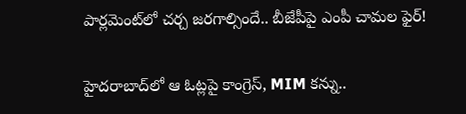పార్లమెంట్‌లో చర్చ జరగాల్సిందే.. బీజేపీపై ఎంపీ చామల ఫైర్!

హైదరాబాద్‌లో ఆ ఓట్లపై కాంగ్రెస్, MIM కన్ను..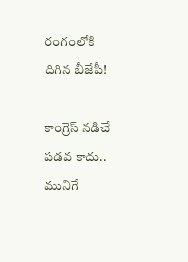రంగంలోకి దిగిన బీజేపీ!

కాంగ్రెస్ నడిచే పడవ కాదు.. మునిగే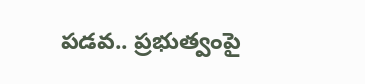పడవ.. ప్రభుత్వంపై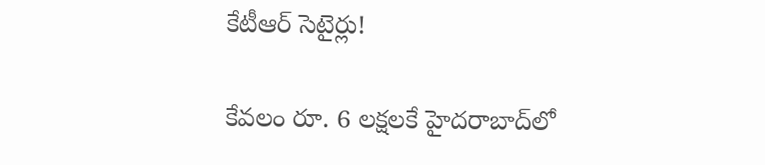కేటీఆర్ సెటైర్లు!

కేవలం రూ. 6 లక్షలకే హైదరాబాద్‌లో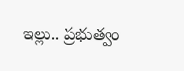ఇల్లు.. ప్రభుత్వం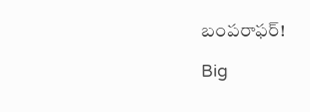బంపరాఫర్!

Big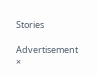Stories

Advertisement
×